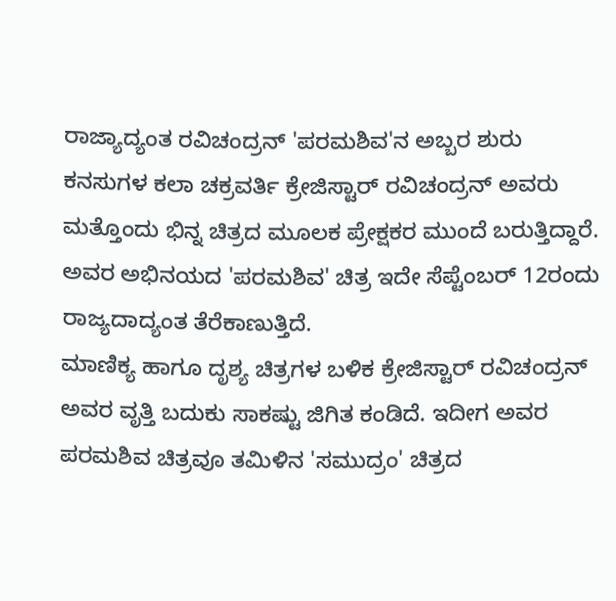ರಾಜ್ಯಾದ್ಯಂತ ರವಿಚಂದ್ರನ್ 'ಪರಮಶಿವ'ನ ಅಬ್ಬರ ಶುರು
ಕನಸುಗಳ ಕಲಾ ಚಕ್ರವರ್ತಿ ಕ್ರೇಜಿಸ್ಟಾರ್ ರವಿಚಂದ್ರನ್ ಅವರು ಮತ್ತೊಂದು ಭಿನ್ನ ಚಿತ್ರದ ಮೂಲಕ ಪ್ರೇಕ್ಷಕರ ಮುಂದೆ ಬರುತ್ತಿದ್ದಾರೆ. ಅವರ ಅಭಿನಯದ 'ಪರಮಶಿವ' ಚಿತ್ರ ಇದೇ ಸೆಪ್ಟೆಂಬರ್ 12ರಂದು ರಾಜ್ಯದಾದ್ಯಂತ ತೆರೆಕಾಣುತ್ತಿದೆ.
ಮಾಣಿಕ್ಯ ಹಾಗೂ ದೃಶ್ಯ ಚಿತ್ರಗಳ ಬಳಿಕ ಕ್ರೇಜಿಸ್ಟಾರ್ ರವಿಚಂದ್ರನ್ ಅವರ ವೃತ್ತಿ ಬದುಕು ಸಾಕಷ್ಟು ಜಿಗಿತ ಕಂಡಿದೆ. ಇದೀಗ ಅವರ ಪರಮಶಿವ ಚಿತ್ರವೂ ತಮಿಳಿನ 'ಸಮುದ್ರಂ' ಚಿತ್ರದ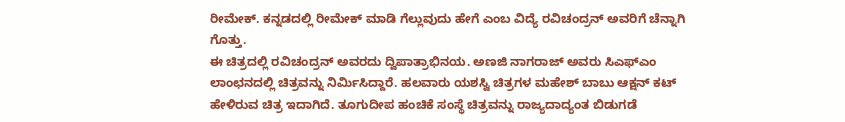ರೀಮೇಕ್. ಕನ್ನಡದಲ್ಲಿ ರೀಮೇಕ್ ಮಾಡಿ ಗೆಲ್ಲುವುದು ಹೇಗೆ ಎಂಬ ವಿದ್ಯೆ ರವಿಚಂದ್ರನ್ ಅವರಿಗೆ ಚೆನ್ನಾಗಿ ಗೊತ್ತು.
ಈ ಚಿತ್ರದಲ್ಲಿ ರವಿಚಂದ್ರನ್ ಅವರದು ದ್ವಿಪಾತ್ರಾಭಿನಯ. ಅಣಜಿ ನಾಗರಾಜ್ ಅವರು ಸಿಎಫ್ಎಂ ಲಾಂಛನದಲ್ಲಿ ಚಿತ್ರವನ್ನು ನಿರ್ಮಿಸಿದ್ದಾರೆ. ಹಲವಾರು ಯಶಸ್ವಿ ಚಿತ್ರಗಳ ಮಹೇಶ್ ಬಾಬು ಆಕ್ಷನ್ ಕಟ್ ಹೇಳಿರುವ ಚಿತ್ರ ಇದಾಗಿದೆ. ತೂಗುದೀಪ ಹಂಚಿಕೆ ಸಂಸ್ಥೆ ಚಿತ್ರವನ್ನು ರಾಜ್ಯದಾದ್ಯಂತ ಬಿಡುಗಡೆ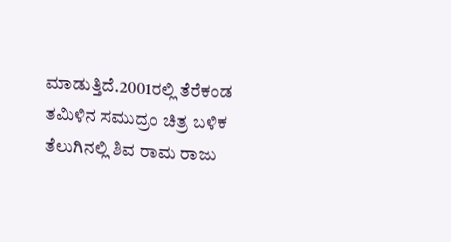ಮಾಡುತ್ತಿದೆ.2001ರಲ್ಲಿ ತೆರೆಕಂಡ ತಮಿಳಿನ ಸಮುದ್ರಂ ಚಿತ್ರ ಬಳಿಕ ತೆಲುಗಿನಲ್ಲಿ ಶಿವ ರಾಮ ರಾಜು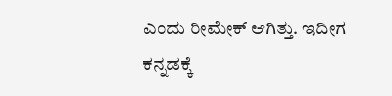ಎಂದು ರೀಮೇಕ್ ಆಗಿತ್ತು. ಇದೀಗ ಕನ್ನಡಕ್ಕೆ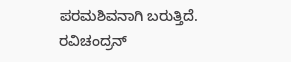ಪರಮಶಿವನಾಗಿ ಬರುತ್ತಿದೆ. ರವಿಚಂದ್ರನ್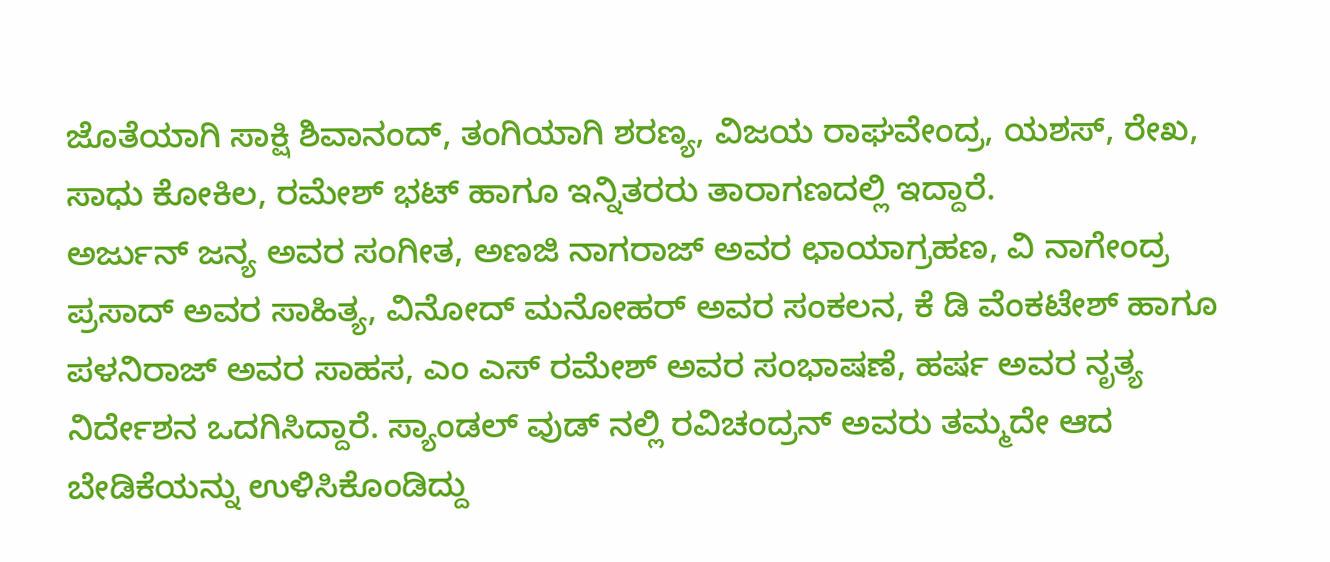ಜೊತೆಯಾಗಿ ಸಾಕ್ಷಿ ಶಿವಾನಂದ್, ತಂಗಿಯಾಗಿ ಶರಣ್ಯ, ವಿಜಯ ರಾಘವೇಂದ್ರ, ಯಶಸ್, ರೇಖ, ಸಾಧು ಕೋಕಿಲ, ರಮೇಶ್ ಭಟ್ ಹಾಗೂ ಇನ್ನಿತರರು ತಾರಾಗಣದಲ್ಲಿ ಇದ್ದಾರೆ.
ಅರ್ಜುನ್ ಜನ್ಯ ಅವರ ಸಂಗೀತ, ಅಣಜಿ ನಾಗರಾಜ್ ಅವರ ಛಾಯಾಗ್ರಹಣ, ವಿ ನಾಗೇಂದ್ರ ಪ್ರಸಾದ್ ಅವರ ಸಾಹಿತ್ಯ, ವಿನೋದ್ ಮನೋಹರ್ ಅವರ ಸಂಕಲನ, ಕೆ ಡಿ ವೆಂಕಟೇಶ್ ಹಾಗೂ ಪಳನಿರಾಜ್ ಅವರ ಸಾಹಸ, ಎಂ ಎಸ್ ರಮೇಶ್ ಅವರ ಸಂಭಾಷಣೆ, ಹರ್ಷ ಅವರ ನೃತ್ಯ ನಿರ್ದೇಶನ ಒದಗಿಸಿದ್ದಾರೆ. ಸ್ಯಾಂಡಲ್ ವುಡ್ ನಲ್ಲಿ ರವಿಚಂದ್ರನ್ ಅವರು ತಮ್ಮದೇ ಆದ ಬೇಡಿಕೆಯನ್ನು ಉಳಿಸಿಕೊಂಡಿದ್ದು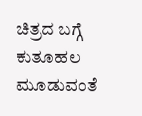ಚಿತ್ರದ ಬಗ್ಗೆ ಕುತೂಹಲ ಮೂಡುವಂತೆ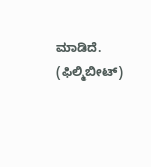ಮಾಡಿದೆ. (ಫಿಲ್ಮಿಬೀಟ್)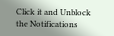Click it and Unblock the Notifications